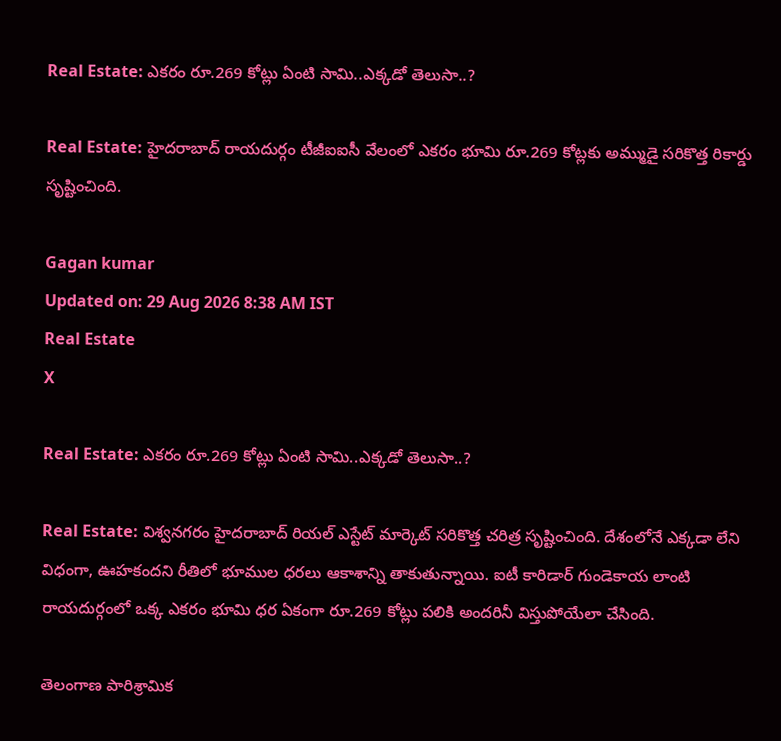Real Estate: ఎకరం రూ.269 కోట్లు ఏంటి సామి..ఎక్కడో తెలుసా..?

Real Estate: హైదరాబాద్ రాయదుర్గం టీజీఐఐసీ వేలంలో ఎకరం భూమి రూ.269 కోట్లకు అమ్ముడై సరికొత్త రికార్డు సృష్టించింది.

Gagan kumar
Updated on: 29 Aug 2026 8:38 AM IST
Real Estate
X

Real Estate: ఎకరం రూ.269 కోట్లు ఏంటి సామి..ఎక్కడో తెలుసా..?

Real Estate: విశ్వనగరం హైదరాబాద్‌ రియల్ ఎస్టేట్ మార్కెట్ సరికొత్త చరిత్ర సృష్టించింది. దేశంలోనే ఎక్కడా లేని విధంగా, ఊహకందని రీతిలో భూముల ధరలు ఆకాశాన్ని తాకుతున్నాయి. ఐటీ కారిడార్‌ గుండెకాయ లాంటి రాయదుర్గంలో ఒక్క ఎకరం భూమి ధర ఏకంగా రూ.269 కోట్లు పలికి అందరినీ విస్తుపోయేలా చేసింది.

తెలంగాణ పారిశ్రామిక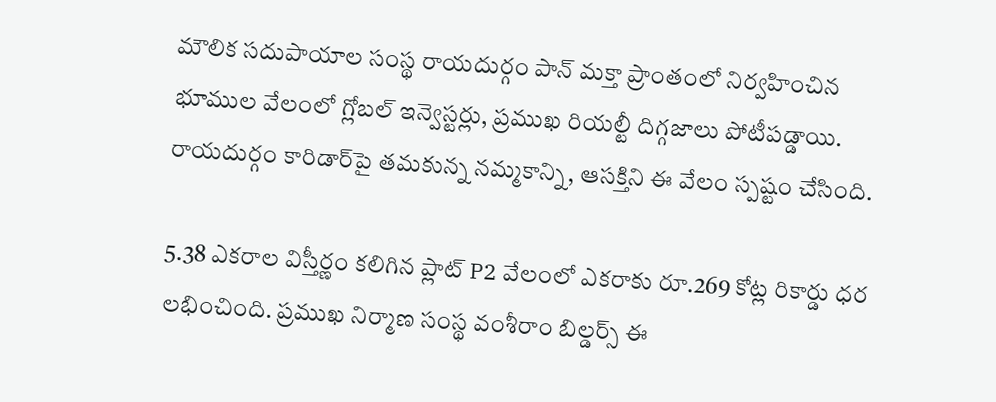మౌలిక సదుపాయాల సంస్థ రాయదుర్గం పాన్ మక్తా ప్రాంతంలో నిర్వహించిన భూముల వేలంలో గ్లోబల్ ఇన్వెస్టర్లు, ప్రముఖ రియల్టీ దిగ్గజాలు పోటీపడ్డాయి. రాయదుర్గం కారిడార్‌పై తమకున్న నమ్మకాన్ని, ఆసక్తిని ఈ వేలం స్పష్టం చేసింది.

5.38 ఎకరాల విస్తీర్ణం కలిగిన ప్లాట్ P2 వేలంలో ఎకరాకు రూ.269 కోట్ల రికార్డు ధర లభించింది. ప్రముఖ నిర్మాణ సంస్థ వంశీరాం బిల్డర్స్ ఈ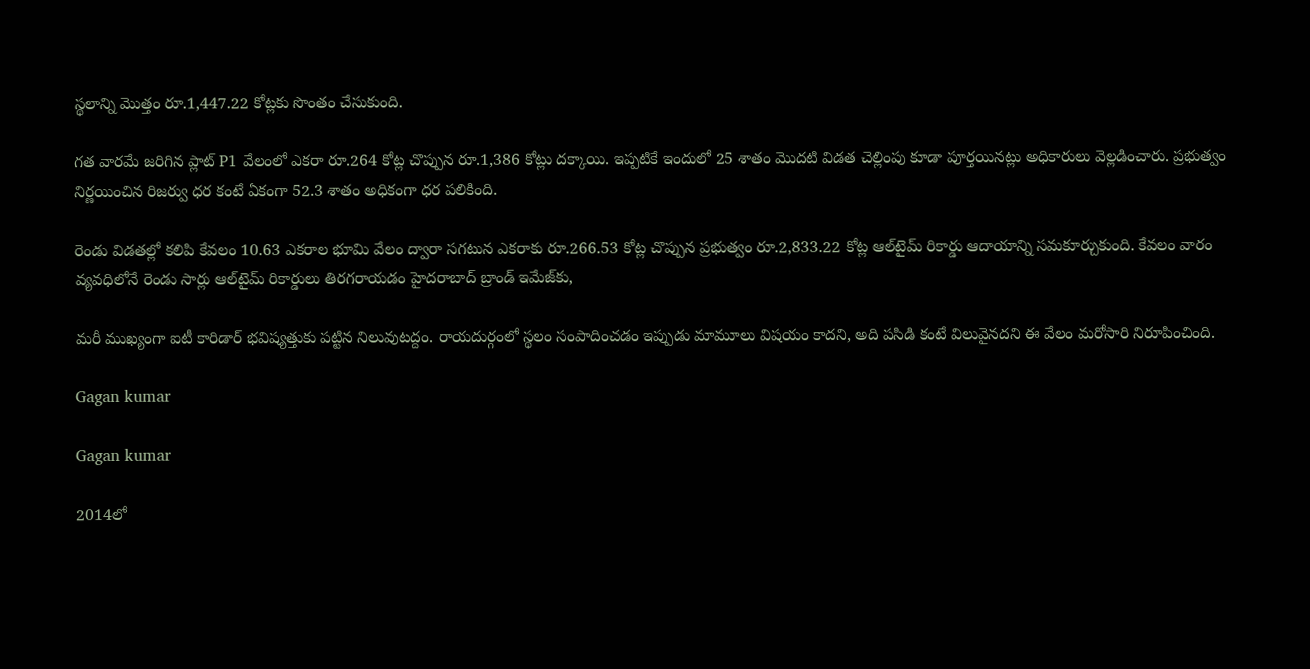స్థలాన్ని మొత్తం రూ.1,447.22 కోట్లకు సొంతం చేసుకుంది.

గత వారమే జరిగిన ప్లాట్ P1 వేలంలో ఎకరా రూ.264 కోట్ల చొప్పున రూ.1,386 కోట్లు దక్కాయి. ఇప్పటికే ఇందులో 25 శాతం మొదటి విడత చెల్లింపు కూడా పూర్తయినట్లు అధికారులు వెల్లడించారు. ప్రభుత్వం నిర్ణయించిన రిజర్వు ధర కంటే ఏకంగా 52.3 శాతం అధికంగా ధర పలికింది.

రెండు విడతల్లో కలిపి కేవలం 10.63 ఎకరాల భూమి వేలం ద్వారా సగటున ఎకరాకు రూ.266.53 కోట్ల చొప్పున ప్రభుత్వం రూ.2,833.22 కోట్ల ఆల్‌టైమ్ రికార్డు ఆదాయాన్ని సమకూర్చుకుంది. కేవలం వారం వ్యవధిలోనే రెండు సార్లు ఆల్‌టైమ్ రికార్డులు తిరగరాయడం హైదరాబాద్ బ్రాండ్ ఇమేజ్‌కు,

మరీ ముఖ్యంగా ఐటీ కారిడార్ భవిష్యత్తుకు పట్టిన నిలువుటద్దం. రాయదుర్గంలో స్థలం సంపాదించడం ఇప్పుడు మామూలు విషయం కాదని, అది పసిడి కంటే విలువైనదని ఈ వేలం మరోసారి నిరూపించింది.

Gagan kumar

Gagan kumar

2014లో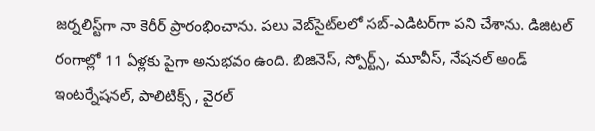జర్నలిస్ట్‌గా నా కెరీర్ ప్రారంభించాను. పలు వెబ్‌సైట్‌లలో సబ్-ఎడిటర్‌గా పని చేశాను. డిజిటల్‌ రంగాల్లో 11 ఏళ్లకు పైగా అనుభవం ఉంది. బిజినెస్, స్పోర్ట్స్, మూవీస్, నేషనల్ అండ్ ఇంటర్నేషనల్, పాలిటిక్స్ , వైరల్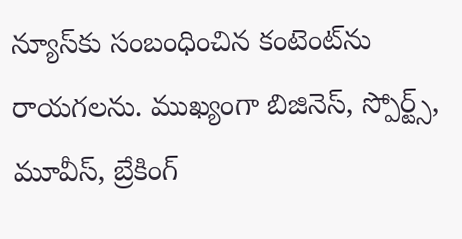న్యూస్‌కు సంబంధించిన కంటెంట్‌ను రాయగలను. ముఖ్యంగా బిజినెస్, స్పోర్ట్స్, మూవీస్, బ్రేకింగ్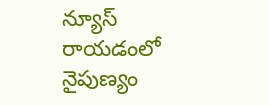న్యూస్ రాయడంలో నైపుణ్యం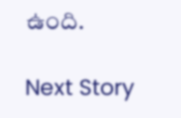ఉంది.

Next Story